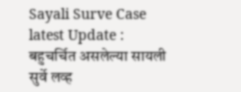Sayali Surve Case latest Update : बहुचर्चित असलेल्या सायली सुर्वे लव्ह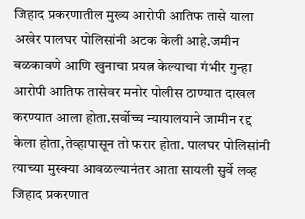जिहाद प्रकरणातील मुख्य आरोपी आतिफ तासे याला अखेर पालघर पोलिसांनी अटक केली आहे.जमीन बळकावणे आणि खुनाचा प्रयत्न केल्याचा गंभीर गुन्हा आरोपी आतिफ तासेवर मनोर पोलीस ठाण्यात दाखल करण्यात आला होता.सर्वोच्च न्यायालयाने जामीन रद्द केला होता,तेव्हापासून तो फरार होता. पालघर पोलिसांनी त्याच्या मुस्क्या आवळल्यानंतर आता सायली सुर्वे लव्ह जिहाद प्रकरणात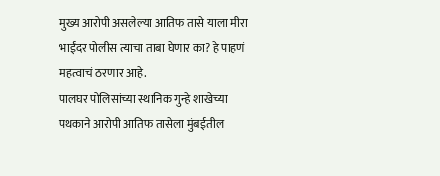मुख्य आरोपी असलेल्या आतिफ तासे याला मीरा भाईंदर पोलीस त्याचा ताबा घेणार का? हे पाहणं महत्वाचं ठरणार आहे.
पालघर पोलिसांच्या स्थानिक गुन्हे शाखेच्या पथकाने आरोपी आतिफ तासेला मुंबईतील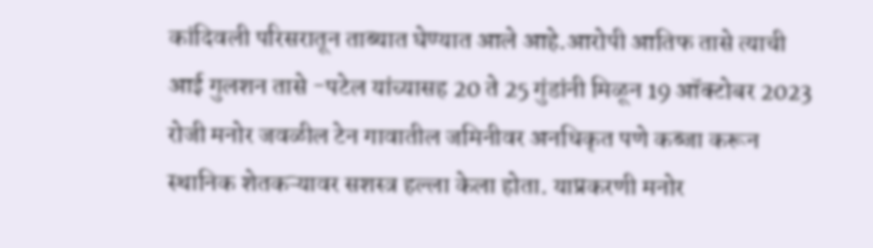कांदिवली परिसरातून ताब्यात घेण्यात आले आहे.आरोपी आतिफ तासे त्याची आई गुलशन तासे -पटेल यांच्यासह 20 ते 25 गुंडांनी मिळून 19 ऑक्टोबर 2023 रोजी मनोर जवळील टेन गावातील जमिनीवर अनधिकृत पणे कब्जा करून स्थानिक शेतकऱ्यावर सशस्त्र हल्ला केला होता. याप्रकरणी मनोर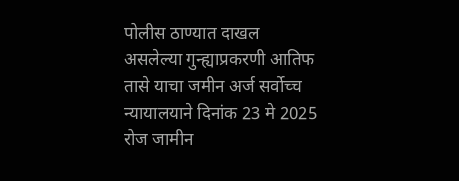पोलीस ठाण्यात दाखल असलेल्या गुन्ह्याप्रकरणी आतिफ तासे याचा जमीन अर्ज सर्वोच्च न्यायालयाने दिनांक 23 मे 2025 रोज जामीन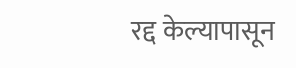रद्द केल्यापासून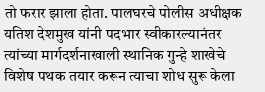तो फरार झाला होता. पालघरचे पोलीस अधीक्षक यतिश देशमुख यांनी पदभार स्वीकारल्यानंतर त्यांच्या मार्गदर्शनाखाली स्थानिक गुन्हे शाखेचे विशेष पथक तयार करून त्याचा शोध सुरू केला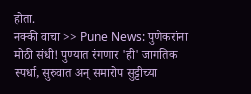होता.
नक्की वाचा >> Pune News: पुणेकरांना मोठी संधी! पुण्यात रंगणार 'ही' जागतिक स्पर्धा, सुरुवात अन् समारोप सुट्टीच्या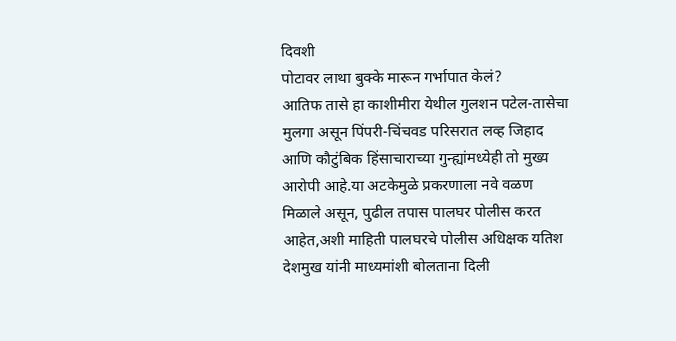दिवशी
पोटावर लाथा बुक्के मारून गर्भापात केलं?
आतिफ तासे हा काशीमीरा येथील गुलशन पटेल-तासेचा मुलगा असून पिंपरी-चिंचवड परिसरात लव्ह जिहाद आणि कौटुंबिक हिंसाचाराच्या गुन्ह्यांमध्येही तो मुख्य आरोपी आहे.या अटकेमुळे प्रकरणाला नवे वळण मिळाले असून, पुढील तपास पालघर पोलीस करत आहेत,अशी माहिती पालघरचे पोलीस अधिक्षक यतिश देशमुख यांनी माध्यमांशी बोलताना दिली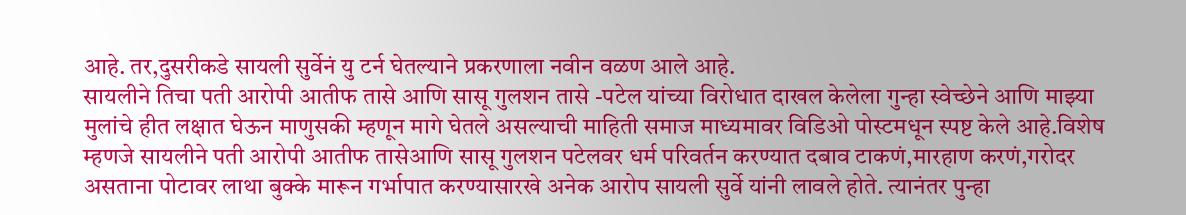आहे. तर,दुसरीकडे सायली सुर्वेनं यु टर्न घेतल्याने प्रकरणाला नवीन वळण आले आहे.
सायलीने तिचा पती आरोपी आतीफ तासे आणि सासू गुलशन तासे -पटेल यांच्या विरोधात दाखल केलेला गुन्हा स्वेच्छेने आणि माझ्या मुलांचे हीत लक्षात घेऊन माणुसकी म्हणून मागे घेतले असल्याची माहिती समाज माध्यमावर विडिओ पोस्टमधून स्पष्ट केले आहे.विशेष म्हणजे सायलीने पती आरोपी आतीफ तासेआणि सासू गुलशन पटेलवर धर्म परिवर्तन करण्यात दबाव टाकणं,मारहाण करणं,गरोदर असताना पोटावर लाथा बुक्के मारून गर्भापात करण्यासारखे अनेक आरोप सायली सुर्वे यांनी लावले होते. त्यानंतर पुन्हा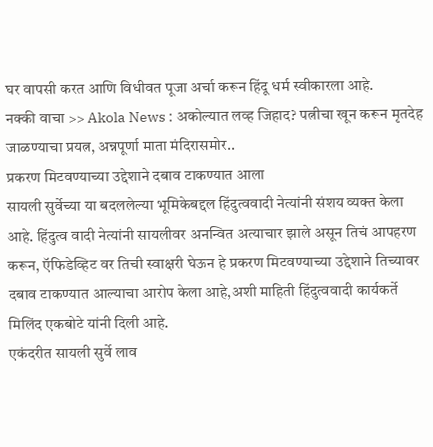घर वापसी करत आणि विधीवत पूजा अर्चा करून हिंदू धर्म स्वीकारला आहे.
नक्की वाचा >> Akola News : अकोल्यात लव्ह जिहाद? पत्नीचा खून करून मृतदेह जाळण्याचा प्रयत्न, अन्नपूर्णा माता मंदिरासमोर..
प्रकरण मिटवण्याच्या उद्देशाने दबाव टाकण्यात आला
सायली सुर्वेच्या या बदललेल्या भूमिकेबद्दल हिंदुत्ववादी नेत्यांनी संशय व्यक्त केला आहे. हिंदुत्व वादी नेत्यांनी सायलीवर अनन्वित अत्याचार झाले असून तिचं आपहरण करून, ऍफिडेव्हिट वर तिची स्वाक्षरी घेऊन हे प्रकरण मिटवण्याच्या उद्देशाने तिच्यावर दबाव टाकण्यात आल्याचा आरोप केला आहे,अशी माहिती हिंदुत्ववादी कार्यकर्ते मिलिंद एकबोटे यांनी दिली आहे.
एकंदरीत सायली सुर्वे लाव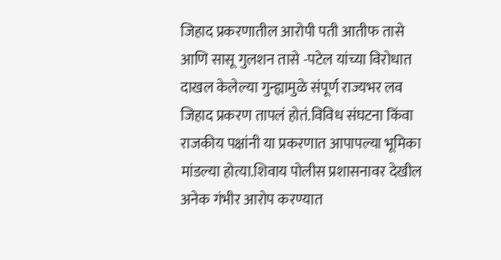जिहाद प्रकरणातील आरोपी पती आतीफ तासे आणि सासू गुलशन तासे -पटेल यांच्या विरोधात दाखल केलेल्या गुन्ह्यामुळे संपूर्ण राज्यभर लव जिहाद प्रकरण तापलं होतं.विविध संघटना किंवा राजकीय पक्षांनी या प्रकरणात आपापल्या भूमिका मांडल्या होत्या.शिवाय पोलीस प्रशासनावर देखील अनेक गंभीर आरोप करण्यात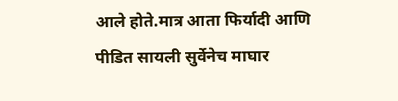आले होते.मात्र आता फिर्यादी आणि पीडित सायली सुर्वेनेच माघार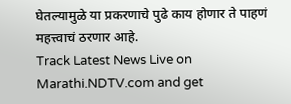घेतल्यामुळे या प्रकरणाचे पुढे काय होणार ते पाहणं महत्त्वाचं ठरणार आहे.
Track Latest News Live on Marathi.NDTV.com and get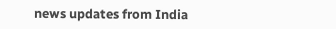news updates from India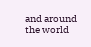and around the world